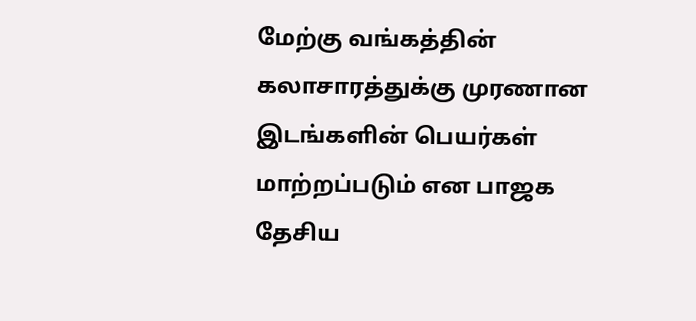மேற்கு வங்கத்தின் கலாசாரத்துக்கு முரணான இடங்களின் பெயர்கள் மாற்றப்படும் என பாஜக தேசிய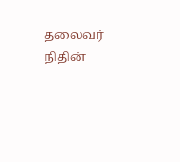தலைவர் நிதின்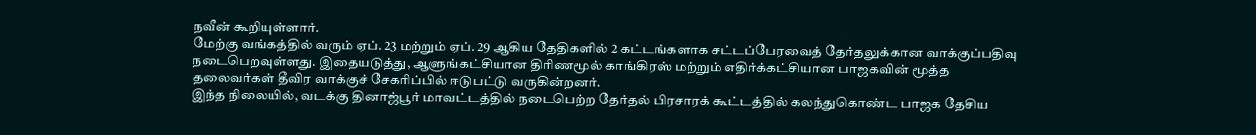நவீன் கூறியுள்ளார்.
மேற்கு வங்கத்தில் வரும் ஏப். 23 மற்றும் ஏப். 29 ஆகிய தேதிகளில் 2 கட்டங்களாக சட்டப்பேரவைத் தேர்தலுக்கான வாக்குப்பதிவு நடைபெறவுள்ளது. இதையடுத்து, ஆளுங்கட்சியான திரிணமூல் காங்கிரஸ் மற்றும் எதிர்க்கட்சியான பாஜகவின் மூத்த தலைவர்கள் தீவிர வாக்குச் சேகரிப்பில் ஈடுபட்டு வருகின்றனர்.
இந்த நிலையில், வடக்கு தினாஜ்பூர் மாவட்டத்தில் நடைபெற்ற தேர்தல் பிரசாரக் கூட்டத்தில் கலந்துகொண்ட பாஜக தேசிய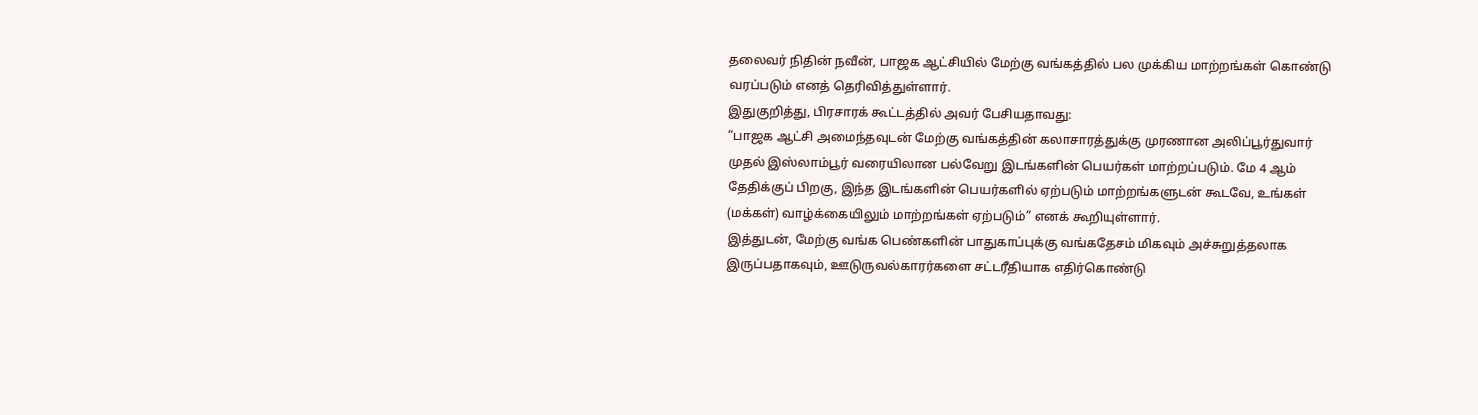தலைவர் நிதின் நவீன், பாஜக ஆட்சியில் மேற்கு வங்கத்தில் பல முக்கிய மாற்றங்கள் கொண்டு வரப்படும் எனத் தெரிவித்துள்ளார்.
இதுகுறித்து, பிரசாரக் கூட்டத்தில் அவர் பேசியதாவது:
“பாஜக ஆட்சி அமைந்தவுடன் மேற்கு வங்கத்தின் கலாசாரத்துக்கு முரணான அலிப்பூர்துவார் முதல் இஸ்லாம்பூர் வரையிலான பல்வேறு இடங்களின் பெயர்கள் மாற்றப்படும். மே 4 ஆம் தேதிக்குப் பிறகு, இந்த இடங்களின் பெயர்களில் ஏற்படும் மாற்றங்களுடன் கூடவே, உங்கள் (மக்கள்) வாழ்க்கையிலும் மாற்றங்கள் ஏற்படும்” எனக் கூறியுள்ளார்.
இத்துடன், மேற்கு வங்க பெண்களின் பாதுகாப்புக்கு வங்கதேசம் மிகவும் அச்சுறுத்தலாக இருப்பதாகவும், ஊடுருவல்காரர்களை சட்டரீதியாக எதிர்கொண்டு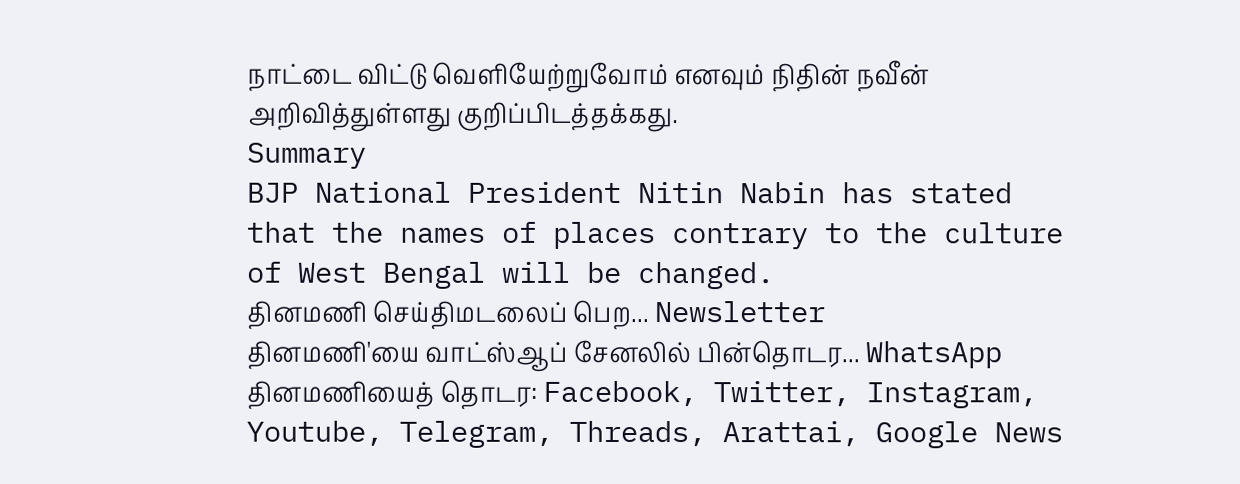நாட்டை விட்டு வெளியேற்றுவோம் எனவும் நிதின் நவீன் அறிவித்துள்ளது குறிப்பிடத்தக்கது.
Summary
BJP National President Nitin Nabin has stated that the names of places contrary to the culture of West Bengal will be changed.
தினமணி செய்திமடலைப் பெற... Newsletter
தினமணி'யை வாட்ஸ்ஆப் சேனலில் பின்தொடர... WhatsApp
தினமணியைத் தொடர: Facebook, Twitter, Instagram, Youtube, Telegram, Threads, Arattai, Google News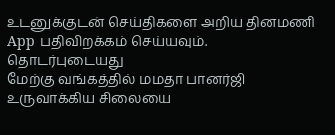உடனுக்குடன் செய்திகளை அறிய தினமணி App பதிவிறக்கம் செய்யவும்.
தொடர்புடையது
மேற்கு வங்கத்தில் மமதா பானர்ஜி உருவாக்கிய சிலையை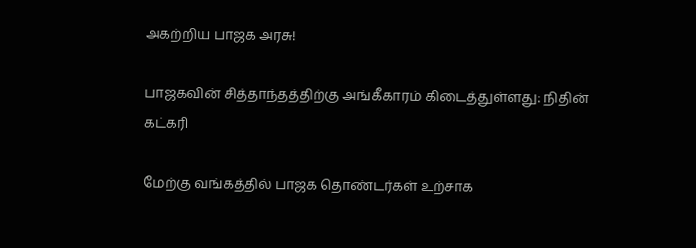அகற்றிய பாஜக அரசு!

பாஜகவின் சித்தாந்தத்திற்கு அங்கீகாரம் கிடைத்துள்ளது: நிதின் கட்கரி

மேற்கு வங்கத்தில் பாஜக தொண்டர்கள் உற்சாக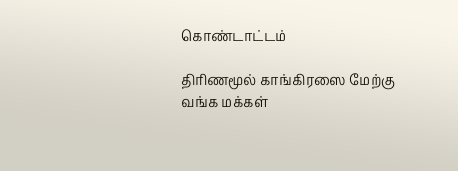கொண்டாட்டம்

திரிணமூல் காங்கிரஸை மேற்கு வங்க மக்கள்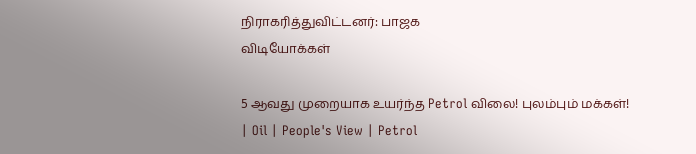நிராகரித்துவிட்டனர்: பாஜக
விடியோக்கள்

5 ஆவது முறையாக உயர்ந்த Petrol விலை! புலம்பும் மக்கள்! | Oil | People's View | Petrol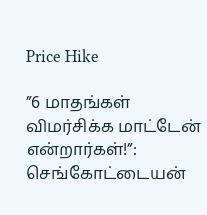Price Hike

”6 மாதங்கள் விமர்சிக்க மாட்டேன் என்றார்கள்!”: செங்கோட்டையன்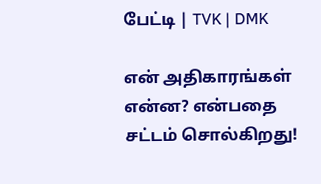பேட்டி | TVK | DMK

என் அதிகாரங்கள் என்ன? என்பதை சட்டம் சொல்கிறது!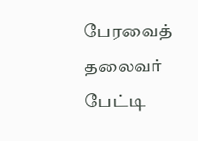பேரவைத் தலைவர் பேட்டி